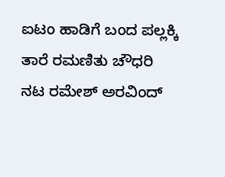ಐಟಂ ಹಾಡಿಗೆ ಬಂದ ಪಲ್ಲಕ್ಕಿ ತಾರೆ ರಮಣಿತು ಚೌಧರಿ
ನಟ ರಮೇಶ್ ಅರವಿಂದ್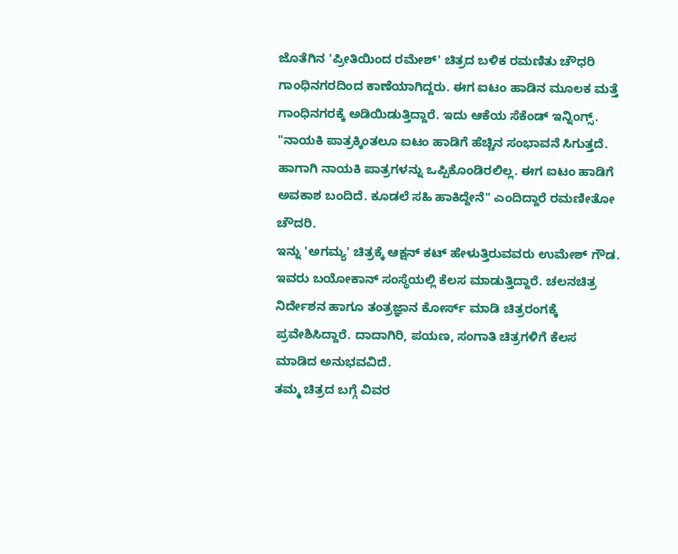ಜೊತೆಗಿನ 'ಪ್ರೀತಿಯಿಂದ ರಮೇಶ್' ಚಿತ್ರದ ಬಳಿಕ ರಮಣಿತು ಚೌಧರಿ ಗಾಂಧಿನಗರದಿಂದ ಕಾಣೆಯಾಗಿದ್ದರು. ಈಗ ಐಟಂ ಹಾಡಿನ ಮೂಲಕ ಮತ್ತೆ ಗಾಂಧಿನಗರಕ್ಕೆ ಅಡಿಯಿಡುತ್ತಿದ್ದಾರೆ. ಇದು ಆಕೆಯ ಸೆಕೆಂಡ್ ಇನ್ನಿಂಗ್ಸ್.
"ನಾಯಕಿ ಪಾತ್ರಕ್ಕಿಂತಲೂ ಐಟಂ ಹಾಡಿಗೆ ಹೆಚ್ಚಿನ ಸಂಭಾವನೆ ಸಿಗುತ್ತದೆ. ಹಾಗಾಗಿ ನಾಯಕಿ ಪಾತ್ರಗಳನ್ನು ಒಪ್ಪಿಕೊಂಡಿರಲಿಲ್ಲ. ಈಗ ಐಟಂ ಹಾಡಿಗೆ ಅವಕಾಶ ಬಂದಿದೆ. ಕೂಡಲೆ ಸಹಿ ಹಾಕಿದ್ದೇನೆ" ಎಂದಿದ್ದಾರೆ ರಮಣೀತೋ ಚೌದರಿ.
ಇನ್ನು 'ಅಗಮ್ಯ' ಚಿತ್ರಕ್ಕೆ ಆಕ್ಷನ್ ಕಟ್ ಹೇಳುತ್ತಿರುವವರು ಉಮೇಶ್ ಗೌಡ. ಇವರು ಬಯೋಕಾನ್ ಸಂಸ್ಥೆಯಲ್ಲಿ ಕೆಲಸ ಮಾಡುತ್ತಿದ್ದಾರೆ. ಚಲನಚಿತ್ರ ನಿರ್ದೇಶನ ಹಾಗೂ ತಂತ್ರಜ್ಞಾನ ಕೋರ್ಸ್ ಮಾಡಿ ಚಿತ್ರರಂಗಕ್ಕೆ ಪ್ರವೇಶಿಸಿದ್ದಾರೆ. ದಾದಾಗಿರಿ, ಪಯಣ, ಸಂಗಾತಿ ಚಿತ್ರಗಳಿಗೆ ಕೆಲಸ ಮಾಡಿದ ಅನುಭವವಿದೆ.
ತಮ್ಮ ಚಿತ್ರದ ಬಗ್ಗೆ ವಿವರ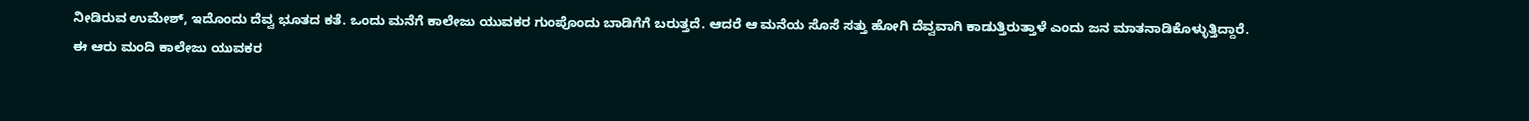ನೀಡಿರುವ ಉಮೇಶ್, ಇದೊಂದು ದೆವ್ವ ಭೂತದ ಕತೆ. ಒಂದು ಮನೆಗೆ ಕಾಲೇಜು ಯುವಕರ ಗುಂಪೊಂದು ಬಾಡಿಗೆಗೆ ಬರುತ್ತದೆ. ಆದರೆ ಆ ಮನೆಯ ಸೊಸೆ ಸತ್ತು ಹೋಗಿ ದೆವ್ವವಾಗಿ ಕಾಡುತ್ತಿರುತ್ತಾಳೆ ಎಂದು ಜನ ಮಾತನಾಡಿಕೊಳ್ಳುತ್ತಿದ್ದಾರೆ.
ಈ ಆರು ಮಂದಿ ಕಾಲೇಜು ಯುವಕರ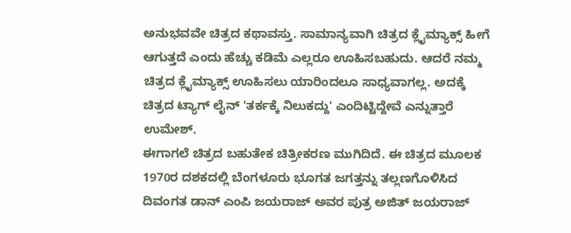ಅನುಭವವೇ ಚಿತ್ರದ ಕಥಾವಸ್ತು. ಸಾಮಾನ್ಯವಾಗಿ ಚಿತ್ರದ ಕ್ಲೈಮ್ಯಾಕ್ಸ್ ಹೀಗೆ ಆಗುತ್ತದೆ ಎಂದು ಹೆಚ್ಚು ಕಡಿಮೆ ಎಲ್ಲರೂ ಊಹಿಸಬಹುದು. ಆದರೆ ನಮ್ಮ ಚಿತ್ರದ ಕ್ಲೈಮ್ಯಾಕ್ಸ್ ಊಹಿಸಲು ಯಾರಿಂದಲೂ ಸಾಧ್ಯವಾಗಲ್ಲ. ಅದಕ್ಕೆ ಚಿತ್ರದ ಟ್ಯಾಗ್ ಲೈನ್ 'ತರ್ಕಕ್ಕೆ ನಿಲುಕದ್ದು' ಎಂದಿಟ್ಟಿದ್ದೇವೆ ಎನ್ನುತ್ತಾರೆ ಉಮೇಶ್.
ಈಗಾಗಲೆ ಚಿತ್ರದ ಬಹುತೇಕ ಚಿತ್ರೀಕರಣ ಮುಗಿದಿದೆ. ಈ ಚಿತ್ರದ ಮೂಲಕ 1970ರ ದಶಕದಲ್ಲಿ ಬೆಂಗಳೂರು ಭೂಗತ ಜಗತ್ತನ್ನು ತಲ್ಲಣಗೊಳಿಸಿದ ದಿವಂಗತ ಡಾನ್ ಎಂಪಿ ಜಯರಾಜ್ ಅವರ ಪುತ್ರ ಅಜಿತ್ ಜಯರಾಜ್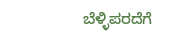ಬೆಳ್ಳಿಪರದೆಗೆ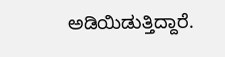ಅಡಿಯಿಡುತ್ತಿದ್ದಾರೆ.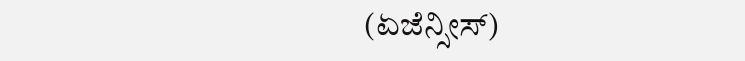(ಏಜೆನ್ಸೀಸ್)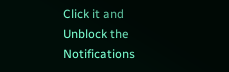Click it and Unblock the Notifications